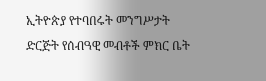ኢትዮጵያ የተባበሩት መንግሥታት ድርጅት የሰብዓዊ መብቶች ምክር ቤት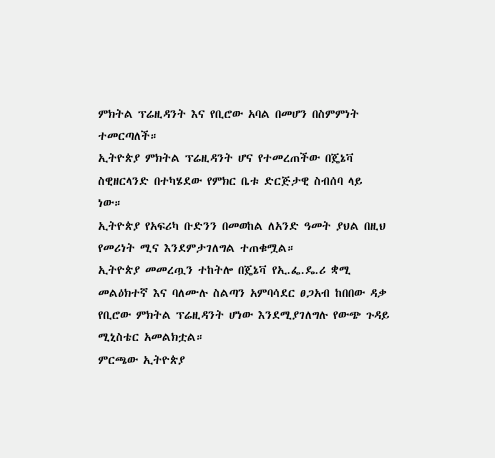ምክትል ፕሬዚዳንት እና የቢሮው አባል በመሆን በስምምነት ተመርጣለች።
ኢትዮጵያ ምክትል ፕሬዚዳንት ሆና የተመረጠችው በጄኔቫ ስዊዘርላንድ በተካሄደው የምክር ቤቱ ድርጅታዊ ስብሰባ ላይ ነው።
ኢትዮጵያ የአፍሪካ ቡድንን በመወከል ለአንድ ዓመት ያህል በዚህ የመሪነት ሚና እንደምታገለግል ተጠቁሟል።
ኢትዮጵያ መመረጧን ተከትሎ በጄኔቫ የኢ.ፌ.ዴ.ሪ ቋሚ መልዕክተኛ እና ባለሙሉ ስልጣን አምባሳደር ፀጋአብ ከበበው ዳቃ የቢሮው ምክትል ፕሬዚዳንት ሆነው እንደሚያገለግሉ የውጭ ጉዳይ ሚኒስቴር አመልክቷል።
ምርጫው ኢትዮጵያ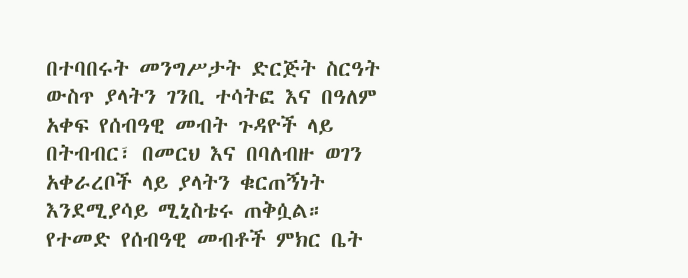በተባበሩት መንግሥታት ድርጅት ስርዓት ውስጥ ያላትን ገንቢ ተሳትፎ እና በዓለም አቀፍ የሰብዓዊ መብት ጉዳዮች ላይ በትብብር፣ በመርህ እና በባለብዙ ወገን አቀራረቦች ላይ ያላትን ቁርጠኝነት እንደሚያሳይ ሚኒስቴሩ ጠቅሷል።
የተመድ የሰብዓዊ መብቶች ምክር ቤት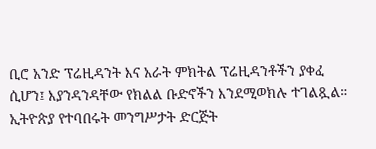ቢሮ አንድ ፕሬዚዳንት እና አራት ምክትል ፕሬዚዳንቶችን ያቀፈ ሲሆን፤ እያንዳንዳቸው የክልል ቡድኖችን እንደሚወክሉ ተገልጿል።
ኢትዮጵያ የተባበሩት መንግሥታት ድርጅት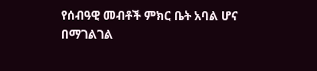የሰብዓዊ መብቶች ምክር ቤት አባል ሆና በማገልገል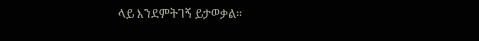ላይ እንደምትገኝ ይታወቃል።